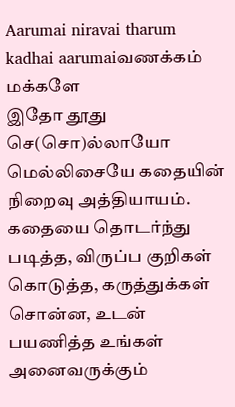Aarumai niravai tharum kadhai aarumaiவணக்கம் மக்களே
இதோ தூது செ(சொ)ல்லாயோ மெல்லிசையே கதையின் நிறைவு அத்தியாயம். கதையை தொடர்ந்து படித்த, விருப்ப குறிகள் கொடுத்த, கருத்துக்கள் சொன்ன, உடன் பயணித்த உங்கள் அனைவருக்கும்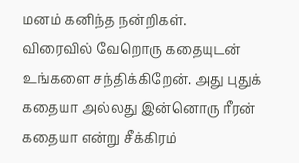மனம் கனிந்த நன்றிகள்.
விரைவில் வேறொரு கதையுடன் உங்களை சந்திக்கிறேன். அது புதுக் கதையா அல்லது இன்னொரு ரீரன் கதையா என்று சீக்கிரம்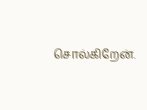சொல்கிறேன்.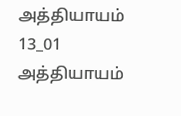அத்தியாயம் 13_01
அத்தியாயம்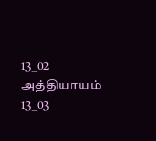13_02
அத்தியாயம் 13_03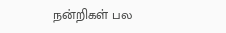நன்றிகள் பல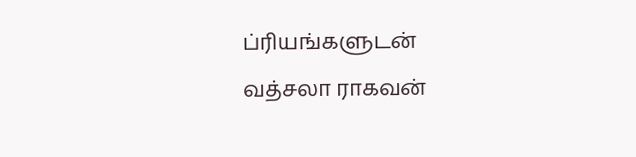ப்ரியங்களுடன்
வத்சலா ராகவன்